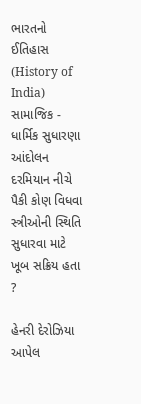ભારતનો ઈતિહાસ (History of India)
સામાજિક - ધાર્મિક સુધારણા આંદોલન દરમિયાન નીચે પૈકી કોણ વિધવા સ્ત્રીઓની સ્થિતિ સુધારવા માટે ખૂબ સક્રિય હતા ?

હેનરી દેરોઝિયા
આપેલ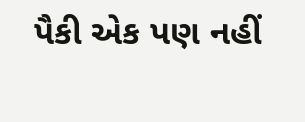પૈકી એક પણ નહીં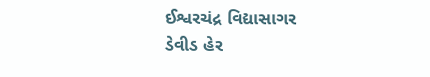ઈશ્વરચંદ્ર વિદ્યાસાગર
ડેવીડ હેર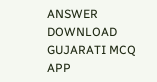ANSWER DOWNLOAD GUJARATI MCQ APP